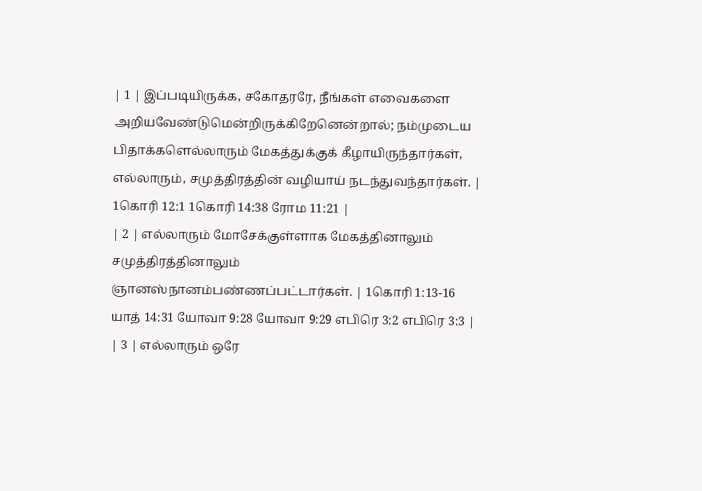| 1 | இப்படியிருக்க, சகோதரரே, நீங்கள் எவைகளை அறியவேண்டுமென்றிருக்கிறேனென்றால்; நம்முடைய பிதாக்களெல்லாரும் மேகத்துக்குக் கீழாயிருந்தார்கள், எல்லாரும், சமுத்திரத்தின் வழியாய் நடந்துவந்தார்கள். | 1கொரி 12:1 1கொரி 14:38 ரோம 11:21 |
| 2 | எல்லாரும் மோசேக்குள்ளாக மேகத்தினாலும் சமுத்திரத்தினாலும் ஞானஸ்நானம்பண்ணப்பட்டார்கள். | 1கொரி 1:13-16 யாத் 14:31 யோவா 9:28 யோவா 9:29 எபிரெ 3:2 எபிரெ 3:3 |
| 3 | எல்லாரும் ஒரே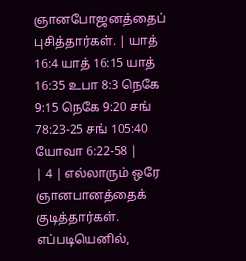ஞானபோஜனத்தைப் புசித்தார்கள். | யாத் 16:4 யாத் 16:15 யாத் 16:35 உபா 8:3 நெகே 9:15 நெகே 9:20 சங் 78:23-25 சங் 105:40 யோவா 6:22-58 |
| 4 | எல்லாரும் ஒரே ஞானபானத்தைக் குடித்தார்கள். எப்படியெனில்,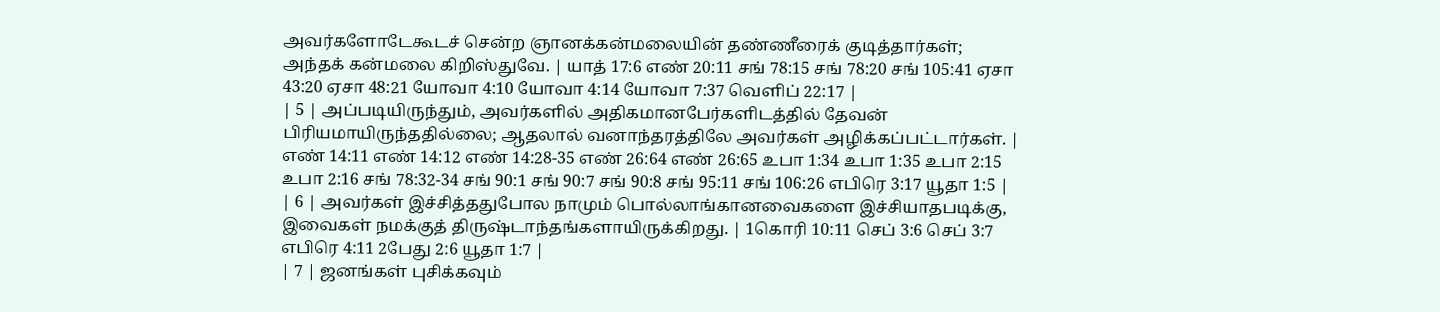அவர்களோடேகூடச் சென்ற ஞானக்கன்மலையின் தண்ணீரைக் குடித்தார்கள்; அந்தக் கன்மலை கிறிஸ்துவே. | யாத் 17:6 எண் 20:11 சங் 78:15 சங் 78:20 சங் 105:41 ஏசா 43:20 ஏசா 48:21 யோவா 4:10 யோவா 4:14 யோவா 7:37 வெளிப் 22:17 |
| 5 | அப்படியிருந்தும், அவர்களில் அதிகமானபேர்களிடத்தில் தேவன் பிரியமாயிருந்ததில்லை; ஆதலால் வனாந்தரத்திலே அவர்கள் அழிக்கப்பட்டார்கள். | எண் 14:11 எண் 14:12 எண் 14:28-35 எண் 26:64 எண் 26:65 உபா 1:34 உபா 1:35 உபா 2:15 உபா 2:16 சங் 78:32-34 சங் 90:1 சங் 90:7 சங் 90:8 சங் 95:11 சங் 106:26 எபிரெ 3:17 யூதா 1:5 |
| 6 | அவர்கள் இச்சித்ததுபோல நாமும் பொல்லாங்கானவைகளை இச்சியாதபடிக்கு, இவைகள் நமக்குத் திருஷ்டாந்தங்களாயிருக்கிறது. | 1கொரி 10:11 செப் 3:6 செப் 3:7 எபிரெ 4:11 2பேது 2:6 யூதா 1:7 |
| 7 | ஜனங்கள் புசிக்கவும்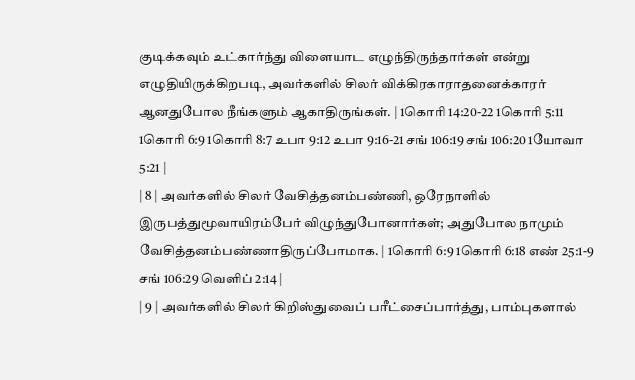குடிக்கவும் உட்கார்ந்து விளையாட எழுந்திருந்தார்கள் என்று எழுதியிருக்கிறபடி, அவர்களில் சிலர் விக்கிரகாராதனைக்காரர் ஆனதுபோல நீங்களும் ஆகாதிருங்கள். | 1கொரி 14:20-22 1கொரி 5:11 1கொரி 6:9 1கொரி 8:7 உபா 9:12 உபா 9:16-21 சங் 106:19 சங் 106:20 1யோவா 5:21 |
| 8 | அவர்களில் சிலர் வேசித்தனம்பண்ணி, ஒரேநாளில் இருபத்துமூவாயிரம்பேர் விழுந்துபோனார்கள்; அதுபோல நாமும் வேசித்தனம்பண்ணாதிருப்போமாக. | 1கொரி 6:9 1கொரி 6:18 எண் 25:1-9 சங் 106:29 வெளிப் 2:14 |
| 9 | அவர்களில் சிலர் கிறிஸ்துவைப் பரீட்சைப்பார்த்து, பாம்புகளால்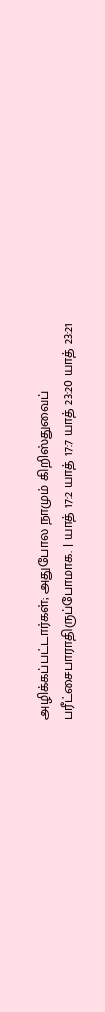அழிக்கப்பட்டார்கள்; அதுபோல நாமும் கிறிஸ்துவைப் பரீட்சைபாராதிருப்போமாக. | யாத் 17:2 யாத் 17:7 யாத் 23:20 யாத் 23:21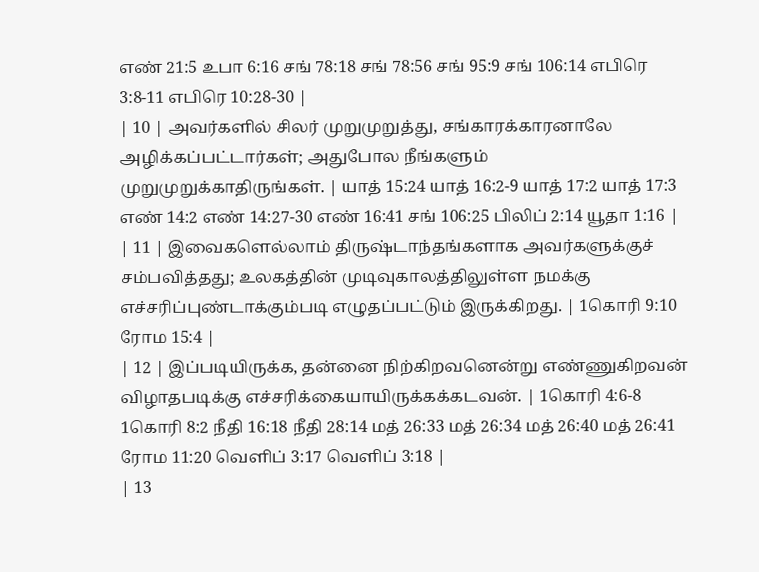எண் 21:5 உபா 6:16 சங் 78:18 சங் 78:56 சங் 95:9 சங் 106:14 எபிரெ 3:8-11 எபிரெ 10:28-30 |
| 10 | அவர்களில் சிலர் முறுமுறுத்து, சங்காரக்காரனாலே அழிக்கப்பட்டார்கள்; அதுபோல நீங்களும் முறுமுறுக்காதிருங்கள். | யாத் 15:24 யாத் 16:2-9 யாத் 17:2 யாத் 17:3 எண் 14:2 எண் 14:27-30 எண் 16:41 சங் 106:25 பிலிப் 2:14 யூதா 1:16 |
| 11 | இவைகளெல்லாம் திருஷ்டாந்தங்களாக அவர்களுக்குச் சம்பவித்தது; உலகத்தின் முடிவுகாலத்திலுள்ள நமக்கு எச்சரிப்புண்டாக்கும்படி எழுதப்பட்டும் இருக்கிறது. | 1கொரி 9:10 ரோம 15:4 |
| 12 | இப்படியிருக்க, தன்னை நிற்கிறவனென்று எண்ணுகிறவன் விழாதபடிக்கு எச்சரிக்கையாயிருக்கக்கடவன். | 1கொரி 4:6-8 1கொரி 8:2 நீதி 16:18 நீதி 28:14 மத் 26:33 மத் 26:34 மத் 26:40 மத் 26:41 ரோம 11:20 வெளிப் 3:17 வெளிப் 3:18 |
| 13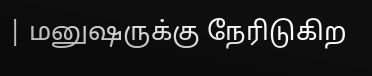| மனுஷருக்கு நேரிடுகிற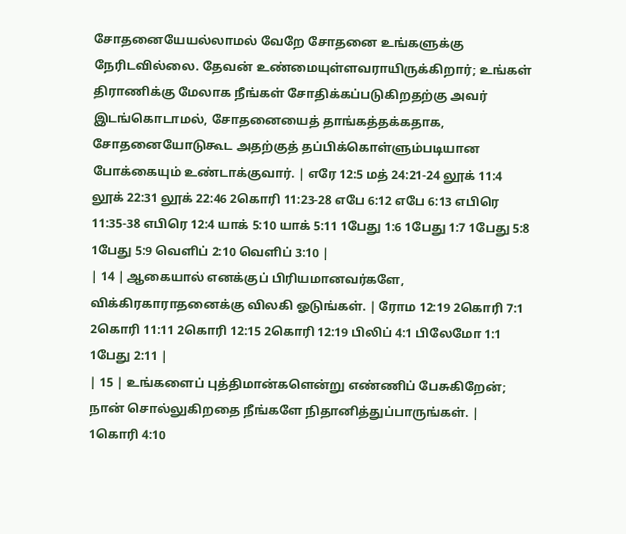சோதனையேயல்லாமல் வேறே சோதனை உங்களுக்கு நேரிடவில்லை. தேவன் உண்மையுள்ளவராயிருக்கிறார்; உங்கள் திராணிக்கு மேலாக நீங்கள் சோதிக்கப்படுகிறதற்கு அவர் இடங்கொடாமல், சோதனையைத் தாங்கத்தக்கதாக, சோதனையோடுகூட அதற்குத் தப்பிக்கொள்ளும்படியான போக்கையும் உண்டாக்குவார். | எரே 12:5 மத் 24:21-24 லூக் 11:4 லூக் 22:31 லூக் 22:46 2கொரி 11:23-28 எபே 6:12 எபே 6:13 எபிரெ 11:35-38 எபிரெ 12:4 யாக் 5:10 யாக் 5:11 1பேது 1:6 1பேது 1:7 1பேது 5:8 1பேது 5:9 வெளிப் 2:10 வெளிப் 3:10 |
| 14 | ஆகையால் எனக்குப் பிரியமானவர்களே, விக்கிரகாராதனைக்கு விலகி ஓடுங்கள். | ரோம 12:19 2கொரி 7:1 2கொரி 11:11 2கொரி 12:15 2கொரி 12:19 பிலிப் 4:1 பிலேமோ 1:1 1பேது 2:11 |
| 15 | உங்களைப் புத்திமான்களென்று எண்ணிப் பேசுகிறேன்; நான் சொல்லுகிறதை நீங்களே நிதானித்துப்பாருங்கள். | 1கொரி 4:10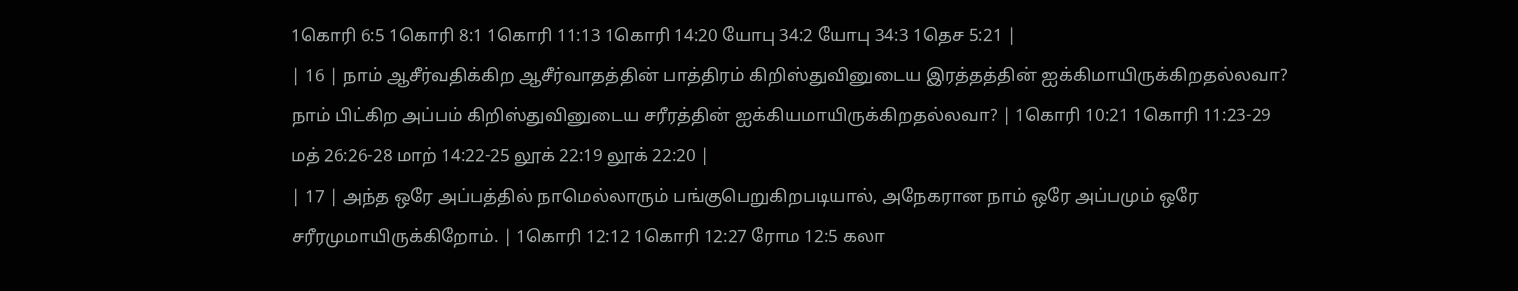1கொரி 6:5 1கொரி 8:1 1கொரி 11:13 1கொரி 14:20 யோபு 34:2 யோபு 34:3 1தெச 5:21 |
| 16 | நாம் ஆசீர்வதிக்கிற ஆசீர்வாதத்தின் பாத்திரம் கிறிஸ்துவினுடைய இரத்தத்தின் ஐக்கிமாயிருக்கிறதல்லவா? நாம் பிட்கிற அப்பம் கிறிஸ்துவினுடைய சரீரத்தின் ஐக்கியமாயிருக்கிறதல்லவா? | 1கொரி 10:21 1கொரி 11:23-29 மத் 26:26-28 மாற் 14:22-25 லூக் 22:19 லூக் 22:20 |
| 17 | அந்த ஒரே அப்பத்தில் நாமெல்லாரும் பங்குபெறுகிறபடியால், அநேகரான நாம் ஒரே அப்பமும் ஒரே சரீரமுமாயிருக்கிறோம். | 1கொரி 12:12 1கொரி 12:27 ரோம 12:5 கலா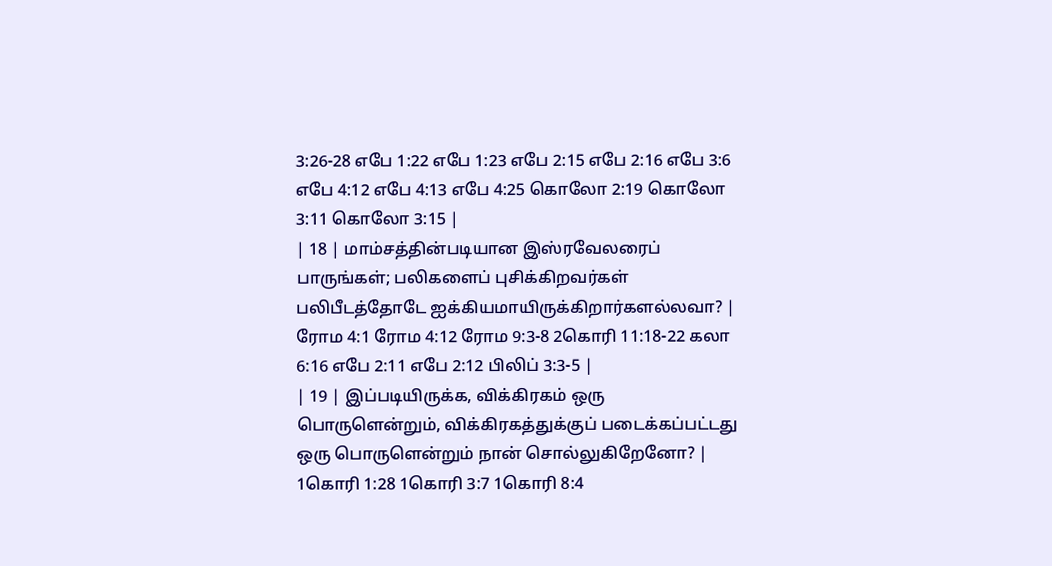3:26-28 எபே 1:22 எபே 1:23 எபே 2:15 எபே 2:16 எபே 3:6 எபே 4:12 எபே 4:13 எபே 4:25 கொலோ 2:19 கொலோ 3:11 கொலோ 3:15 |
| 18 | மாம்சத்தின்படியான இஸ்ரவேலரைப் பாருங்கள்; பலிகளைப் புசிக்கிறவர்கள் பலிபீடத்தோடே ஐக்கியமாயிருக்கிறார்களல்லவா? | ரோம 4:1 ரோம 4:12 ரோம 9:3-8 2கொரி 11:18-22 கலா 6:16 எபே 2:11 எபே 2:12 பிலிப் 3:3-5 |
| 19 | இப்படியிருக்க, விக்கிரகம் ஒரு பொருளென்றும், விக்கிரகத்துக்குப் படைக்கப்பட்டது ஒரு பொருளென்றும் நான் சொல்லுகிறேனோ? | 1கொரி 1:28 1கொரி 3:7 1கொரி 8:4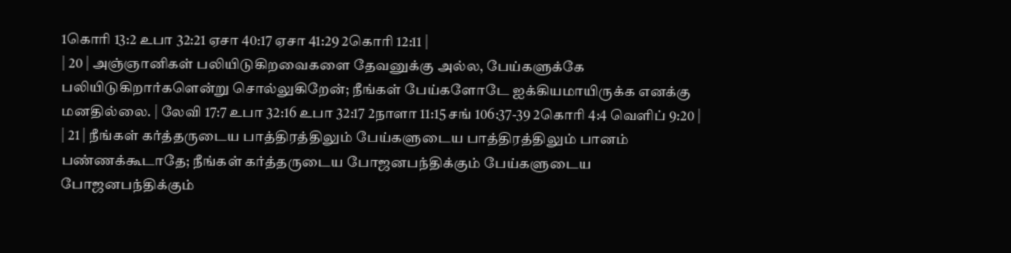1கொரி 13:2 உபா 32:21 ஏசா 40:17 ஏசா 41:29 2கொரி 12:11 |
| 20 | அஞ்ஞானிகள் பலியிடுகிறவைகளை தேவனுக்கு அல்ல, பேய்களுக்கே பலியிடுகிறார்களென்று சொல்லுகிறேன்; நீங்கள் பேய்களோடே ஐக்கியமாயிருக்க எனக்கு மனதில்லை. | லேவி 17:7 உபா 32:16 உபா 32:17 2நாளா 11:15 சங் 106:37-39 2கொரி 4:4 வெளிப் 9:20 |
| 21 | நீங்கள் கர்த்தருடைய பாத்திரத்திலும் பேய்களுடைய பாத்திரத்திலும் பானம் பண்ணக்கூடாதே; நீங்கள் கர்த்தருடைய போஜனபந்திக்கும் பேய்களுடைய போஜனபந்திக்கும்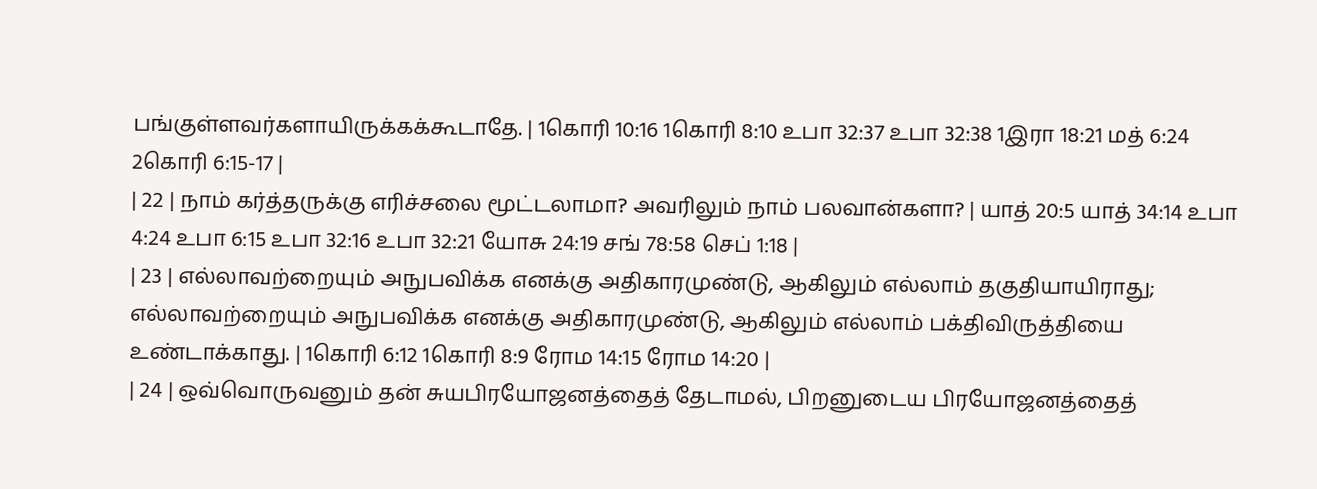பங்குள்ளவர்களாயிருக்கக்கூடாதே. | 1கொரி 10:16 1கொரி 8:10 உபா 32:37 உபா 32:38 1இரா 18:21 மத் 6:24 2கொரி 6:15-17 |
| 22 | நாம் கர்த்தருக்கு எரிச்சலை மூட்டலாமா? அவரிலும் நாம் பலவான்களா? | யாத் 20:5 யாத் 34:14 உபா 4:24 உபா 6:15 உபா 32:16 உபா 32:21 யோசு 24:19 சங் 78:58 செப் 1:18 |
| 23 | எல்லாவற்றையும் அநுபவிக்க எனக்கு அதிகாரமுண்டு, ஆகிலும் எல்லாம் தகுதியாயிராது; எல்லாவற்றையும் அநுபவிக்க எனக்கு அதிகாரமுண்டு, ஆகிலும் எல்லாம் பக்திவிருத்தியை உண்டாக்காது. | 1கொரி 6:12 1கொரி 8:9 ரோம 14:15 ரோம 14:20 |
| 24 | ஒவ்வொருவனும் தன் சுயபிரயோஜனத்தைத் தேடாமல், பிறனுடைய பிரயோஜனத்தைத்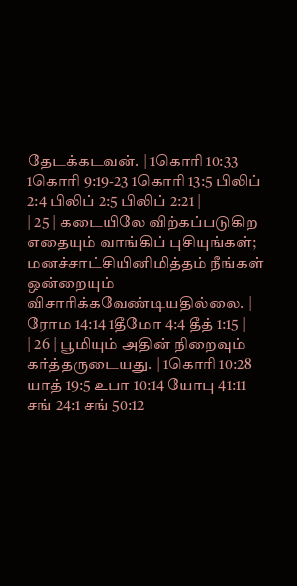தேடக்கடவன். | 1கொரி 10:33 1கொரி 9:19-23 1கொரி 13:5 பிலிப் 2:4 பிலிப் 2:5 பிலிப் 2:21 |
| 25 | கடையிலே விற்கப்படுகிற எதையும் வாங்கிப் புசியுங்கள்; மனச்சாட்சியினிமித்தம் நீங்கள் ஒன்றையும் விசாரிக்கவேண்டியதில்லை. | ரோம 14:14 1தீமோ 4:4 தீத் 1:15 |
| 26 | பூமியும் அதின் நிறைவும் கர்த்தருடையது. | 1கொரி 10:28 யாத் 19:5 உபா 10:14 யோபு 41:11 சங் 24:1 சங் 50:12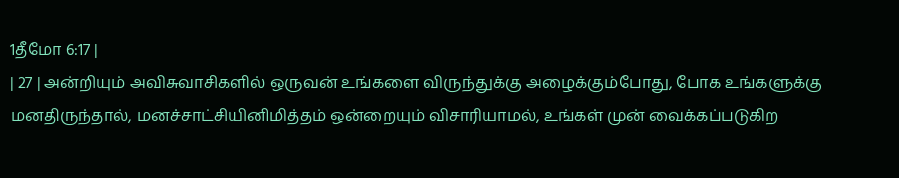1தீமோ 6:17 |
| 27 | அன்றியும் அவிசுவாசிகளில் ஒருவன் உங்களை விருந்துக்கு அழைக்கும்போது, போக உங்களுக்கு மனதிருந்தால், மனச்சாட்சியினிமித்தம் ஒன்றையும் விசாரியாமல், உங்கள் முன் வைக்கப்படுகிற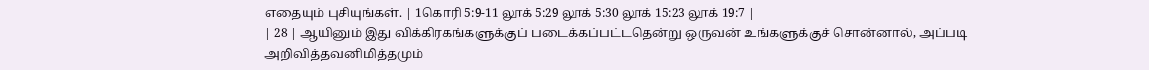எதையும் புசியுங்கள். | 1கொரி 5:9-11 லூக் 5:29 லூக் 5:30 லூக் 15:23 லூக் 19:7 |
| 28 | ஆயினும் இது விக்கிரகங்களுக்குப் படைக்கப்பட்டதென்று ஒருவன் உங்களுக்குச் சொன்னால், அப்படி அறிவித்தவனிமித்தமும்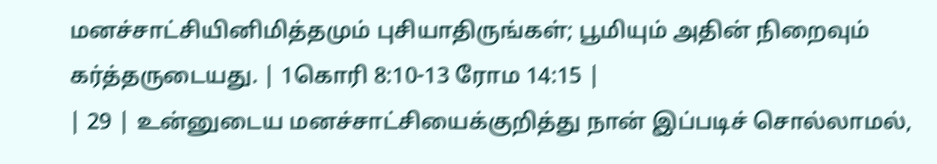மனச்சாட்சியினிமித்தமும் புசியாதிருங்கள்; பூமியும் அதின் நிறைவும் கர்த்தருடையது. | 1கொரி 8:10-13 ரோம 14:15 |
| 29 | உன்னுடைய மனச்சாட்சியைக்குறித்து நான் இப்படிச் சொல்லாமல்,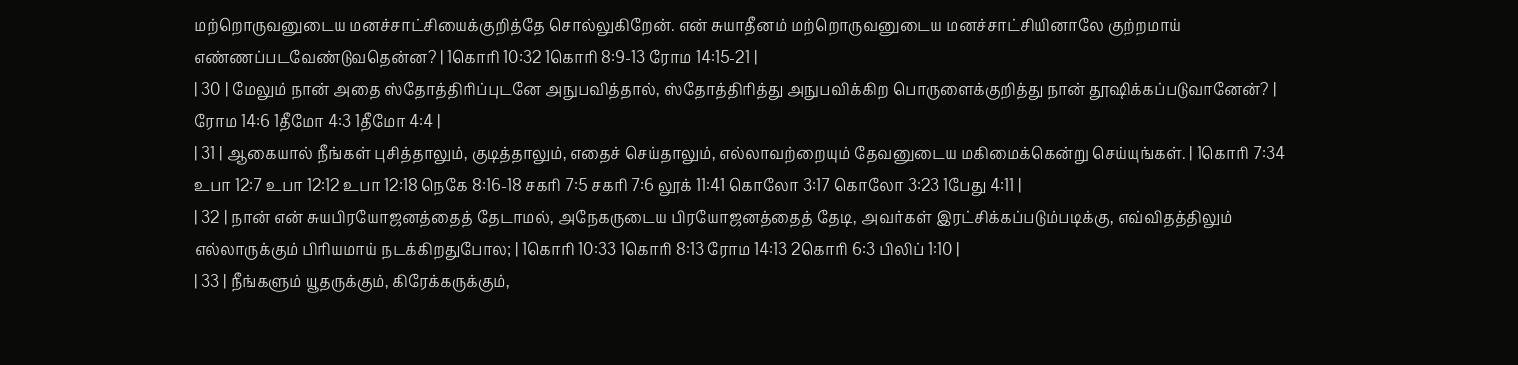மற்றொருவனுடைய மனச்சாட்சியைக்குறித்தே சொல்லுகிறேன். என் சுயாதீனம் மற்றொருவனுடைய மனச்சாட்சியினாலே குற்றமாய் எண்ணப்படவேண்டுவதென்ன? | 1கொரி 10:32 1கொரி 8:9-13 ரோம 14:15-21 |
| 30 | மேலும் நான் அதை ஸ்தோத்திரிப்புடனே அநுபவித்தால், ஸ்தோத்திரித்து அநுபவிக்கிற பொருளைக்குறித்து நான் தூஷிக்கப்படுவானேன்? | ரோம 14:6 1தீமோ 4:3 1தீமோ 4:4 |
| 31 | ஆகையால் நீங்கள் புசித்தாலும், குடித்தாலும், எதைச் செய்தாலும், எல்லாவற்றையும் தேவனுடைய மகிமைக்கென்று செய்யுங்கள். | 1கொரி 7:34 உபா 12:7 உபா 12:12 உபா 12:18 நெகே 8:16-18 சகரி 7:5 சகரி 7:6 லூக் 11:41 கொலோ 3:17 கொலோ 3:23 1பேது 4:11 |
| 32 | நான் என் சுயபிரயோஜனத்தைத் தேடாமல், அநேகருடைய பிரயோஜனத்தைத் தேடி, அவர்கள் இரட்சிக்கப்படும்படிக்கு, எவ்விதத்திலும் எல்லாருக்கும் பிரியமாய் நடக்கிறதுபோல; | 1கொரி 10:33 1கொரி 8:13 ரோம 14:13 2கொரி 6:3 பிலிப் 1:10 |
| 33 | நீங்களும் யூதருக்கும், கிரேக்கருக்கும்,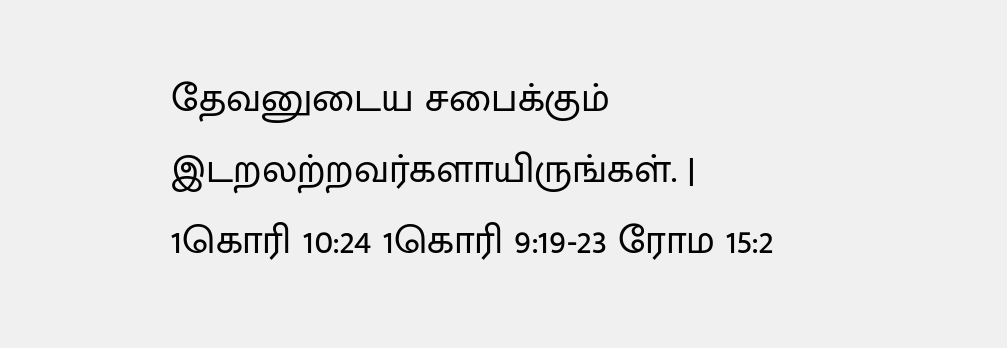தேவனுடைய சபைக்கும் இடறலற்றவர்களாயிருங்கள். | 1கொரி 10:24 1கொரி 9:19-23 ரோம 15:2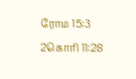ரோம 15:3 2கொரி 11:28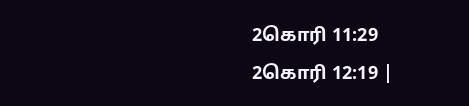2கொரி 11:29 2கொரி 12:19 |